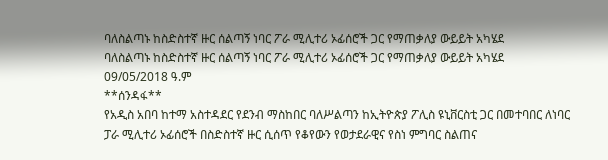ባለስልጣኑ ከስድስተኛ ዙር ሰልጣኝ ነባር ፖራ ሚሊተሪ ኦፊሰሮች ጋር የማጠቃለያ ውይይት አካሄደ
ባለስልጣኑ ከስድስተኛ ዙር ሰልጣኝ ነባር ፖራ ሚሊተሪ ኦፊሰሮች ጋር የማጠቃለያ ውይይት አካሄደ
09/05/2018 ዓ.ም
**ሰንዳፋ**
የአዲስ አበባ ከተማ አስተዳደር የደንብ ማስከበር ባለሥልጣን ከኢትዮጵያ ፖሊስ ዩኒቨርስቲ ጋር በመተባበር ለነባር ፓራ ሚሊተሪ ኦፊሰሮች በስድስተኛ ዙር ሲሰጥ የቆየውን የወታደራዊና የስነ ምግባር ስልጠና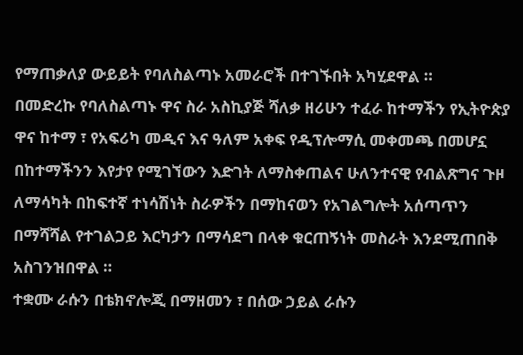የማጠቃለያ ውይይት የባለስልጣኑ አመራሮች በተገኙበት አካሂደዋል ።
በመድረኩ የባለስልጣኑ ዋና ስራ አስኪያጅ ሻለቃ ዘሪሁን ተፈራ ከተማችን የኢትዮጵያ ዋና ከተማ ፣ የአፍሪካ መዲና እና ዓለም አቀፍ የዲፕሎማሲ መቀመጫ በመሆኗ በከተማችንን እየታየ የሚገኘውን እድገት ለማስቀጠልና ሁለንተናዊ የብልጽግና ጉዞ ለማሳካት በከፍተኛ ተነሳሽነት ስራዎችን በማከናወን የአገልግሎት አሰጣጥን በማሻሻል የተገልጋይ እርካታን በማሳደግ በላቀ ቁርጠኝነት መስራት እንደሚጠበቅ አስገንዝበዋል ።
ተቋሙ ራሱን በቴክኖሎጂ በማዘመን ፣ በሰው ኃይል ራሱን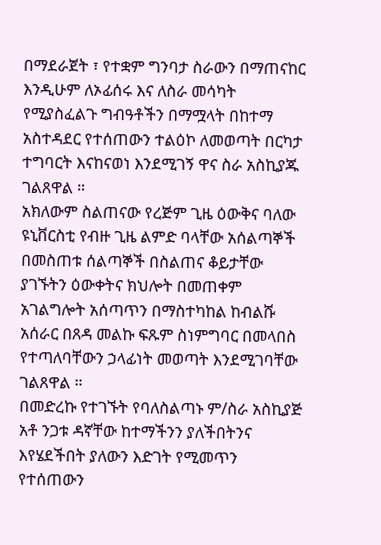በማደራጀት ፣ የተቋም ግንባታ ስራውን በማጠናከር እንዲሁም ለኦፊሰሩ እና ለስራ መሳካት የሚያስፈልጉ ግብዓቶችን በማሟላት በከተማ አስተዳደር የተሰጠውን ተልዕኮ ለመወጣት በርካታ ተግባርት እናከናወነ እንደሚገኝ ዋና ስራ አስኪያጁ ገልጸዋል ።
አክለውም ስልጠናው የረጅም ጊዜ ዕውቅና ባለው ዩኒቨርስቲ የብዙ ጊዜ ልምድ ባላቸው አሰልጣኞች በመስጠቱ ሰልጣኞች በስልጠና ቆይታቸው ያገኙትን ዕውቀትና ክህሎት በመጠቀም አገልግሎት አሰጣጥን በማስተካከል ከብልሹ አሰራር በጸዳ መልኩ ፍጹም ስነምግባር በመላበስ የተጣለባቸውን ኃላፊነት መወጣት እንደሚገባቸው ገልጸዋል ።
በመድረኩ የተገኙት የባለስልጣኑ ም/ስራ አስኪያጅ አቶ ንጋቱ ዳኛቸው ከተማችንን ያለችበትንና እየሄደችበት ያለውን እድገት የሚመጥን የተሰጠውን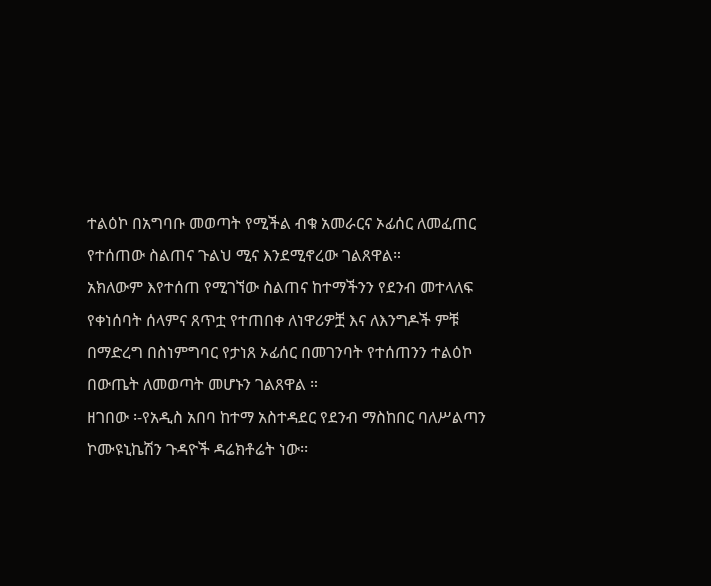ተልዕኮ በአግባቡ መወጣት የሚችል ብቁ አመራርና ኦፊሰር ለመፈጠር የተሰጠው ስልጠና ጉልህ ሚና እንደሚኖረው ገልጸዋል።
አክለውም እየተሰጠ የሚገኘው ስልጠና ከተማችንን የደንብ መተላለፍ የቀነሰባት ሰላምና ጸጥቷ የተጠበቀ ለነዋሪዎቿ እና ለእንግዶች ምቹ በማድረግ በስነምግባር የታነጸ ኦፊሰር በመገንባት የተሰጠንን ተልዕኮ በውጤት ለመወጣት መሆኑን ገልጸዋል ።
ዘገበው ፡-የአዲስ አበባ ከተማ አስተዳደር የደንብ ማስከበር ባለሥልጣን ኮሙዩኒኬሽን ጉዳዮች ዳሬክቶሬት ነው፡፡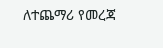ለተጨማሪ የመረጃ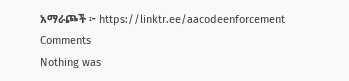አማራጮች ፦ https://linktr.ee/aacodeenforcement
Comments
Nothing was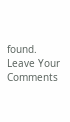found.
Leave Your Comments